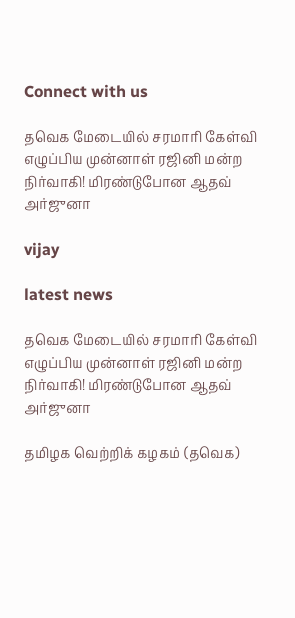Connect with us

தவெக மேடையில் சரமாரி கேள்வி எழுப்பிய முன்னாள் ரஜினி மன்ற நிர்வாகி! மிரண்டுபோன ஆதவ் அர்ஜுனா

vijay

latest news

தவெக மேடையில் சரமாரி கேள்வி எழுப்பிய முன்னாள் ரஜினி மன்ற நிர்வாகி! மிரண்டுபோன ஆதவ் அர்ஜுனா

தமிழக வெற்றிக் கழகம் (தவெக)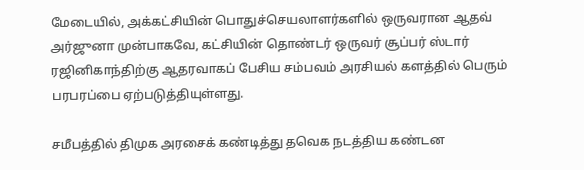மேடையில், அக்கட்சியின் பொதுச்செயலாளர்களில் ஒருவரான ஆதவ் அர்ஜுனா முன்பாகவே, கட்சியின் தொண்டர் ஒருவர் சூப்பர் ஸ்டார் ரஜினிகாந்திற்கு ஆதரவாகப் பேசிய சம்பவம் அரசியல் களத்தில் பெரும் பரபரப்பை ஏற்படுத்தியுள்ளது.

சமீபத்தில் திமுக அரசைக் கண்டித்து தவெக நடத்திய கண்டன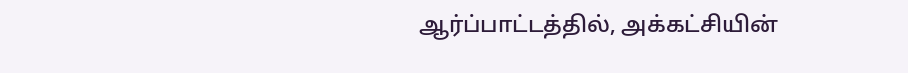ஆர்ப்பாட்டத்தில், அக்கட்சியின்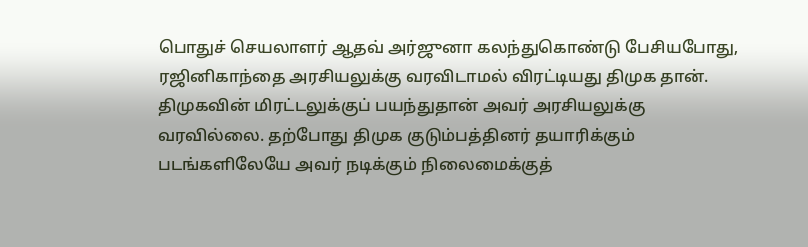பொதுச் செயலாளர் ஆதவ் அர்ஜுனா கலந்துகொண்டு பேசியபோது, ரஜினிகாந்தை அரசியலுக்கு வரவிடாமல் விரட்டியது திமுக தான். திமுகவின் மிரட்டலுக்குப் பயந்துதான் அவர் அரசியலுக்கு வரவில்லை. தற்போது திமுக குடும்பத்தினர் தயாரிக்கும் படங்களிலேயே அவர் நடிக்கும் நிலைமைக்குத்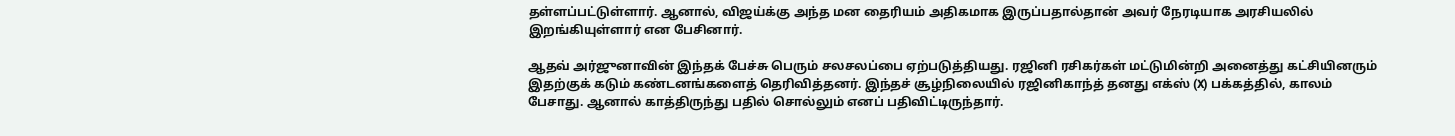தள்ளப்பட்டுள்ளார். ஆனால், விஜய்க்கு அந்த மன தைரியம் அதிகமாக இருப்பதால்தான் அவர் நேரடியாக அரசியலில் இறங்கியுள்ளார் என பேசினார்.

ஆதவ் அர்ஜுனாவின் இந்தக் பேச்சு பெரும் சலசலப்பை ஏற்படுத்தியது. ரஜினி ரசிகர்கள் மட்டுமின்றி அனைத்து கட்சியினரும் இதற்குக் கடும் கண்டனங்களைத் தெரிவித்தனர். இந்தச் சூழ்நிலையில் ரஜினிகாந்த் தனது எக்ஸ் (X) பக்கத்தில், காலம் பேசாது. ஆனால் காத்திருந்து பதில் சொல்லும் எனப் பதிவிட்டிருந்தார்.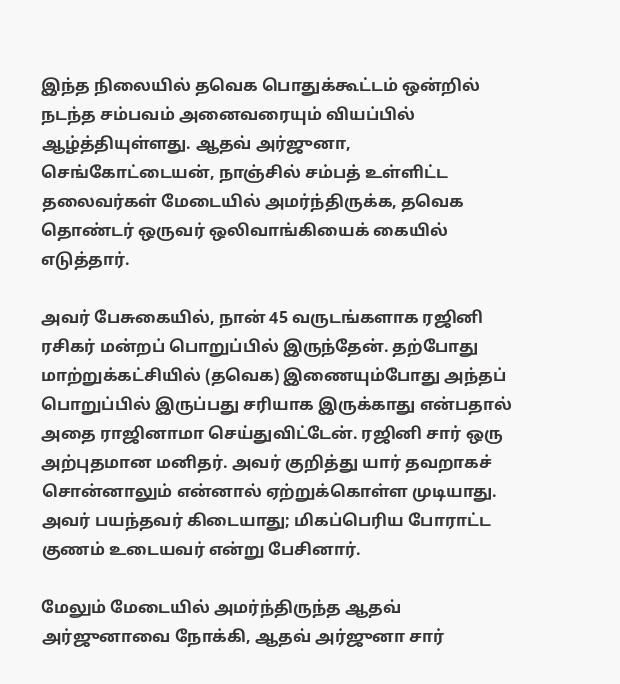இந்த நிலையில் தவெக பொதுக்கூட்டம் ஒன்றில் நடந்த சம்பவம் அனைவரையும் வியப்பில் ஆழ்த்தியுள்ளது. ஆதவ் அர்ஜுனா, செங்கோட்டையன், நாஞ்சில் சம்பத் உள்ளிட்ட தலைவர்கள் மேடையில் அமர்ந்திருக்க, தவெக தொண்டர் ஒருவர் ஒலிவாங்கியைக் கையில் எடுத்தார்.

அவர் பேசுகையில், நான் 45 வருடங்களாக ரஜினி ரசிகர் மன்றப் பொறுப்பில் இருந்தேன். தற்போது மாற்றுக்கட்சியில் (தவெக) இணையும்போது அந்தப் பொறுப்பில் இருப்பது சரியாக இருக்காது என்பதால் அதை ராஜினாமா செய்துவிட்டேன். ரஜினி சார் ஒரு அற்புதமான மனிதர். அவர் குறித்து யார் தவறாகச் சொன்னாலும் என்னால் ஏற்றுக்கொள்ள முடியாது. அவர் பயந்தவர் கிடையாது; மிகப்பெரிய போராட்ட குணம் உடையவர் என்று பேசினார்.

மேலும் மேடையில் அமர்ந்திருந்த ஆதவ் அர்ஜுனாவை நோக்கி, ஆதவ் அர்ஜுனா சார்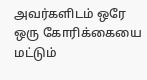அவர்களிடம் ஒரே ஒரு கோரிக்கையை மட்டும்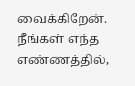வைக்கிறேன். நீங்கள் எந்த எண்ணத்தில்,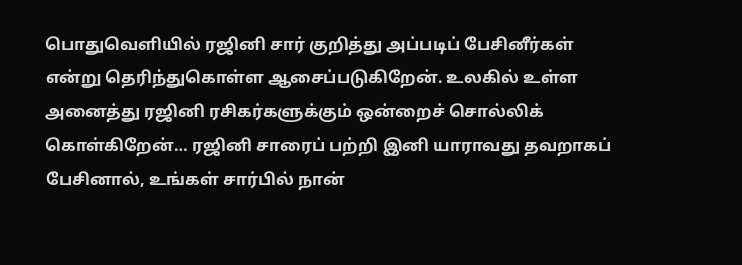பொதுவெளியில் ரஜினி சார் குறித்து அப்படிப் பேசினீர்கள் என்று தெரிந்துகொள்ள ஆசைப்படுகிறேன். உலகில் உள்ள அனைத்து ரஜினி ரசிகர்களுக்கும் ஒன்றைச் சொல்லிக் கொள்கிறேன்… ரஜினி சாரைப் பற்றி இனி யாராவது தவறாகப் பேசினால், உங்கள் சார்பில் நான்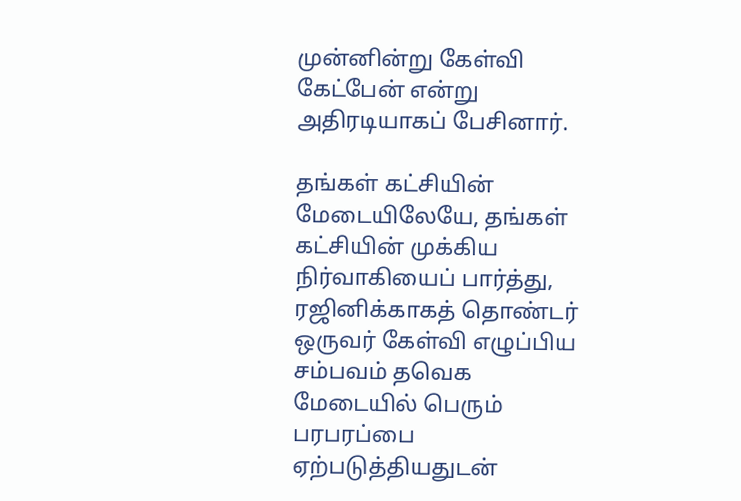முன்னின்று கேள்வி கேட்பேன் என்று அதிரடியாகப் பேசினார்.

தங்கள் கட்சியின் மேடையிலேயே, தங்கள் கட்சியின் முக்கிய நிர்வாகியைப் பார்த்து, ரஜினிக்காகத் தொண்டர் ஒருவர் கேள்வி எழுப்பிய சம்பவம் தவெக மேடையில் பெரும் பரபரப்பை ஏற்படுத்தியதுடன்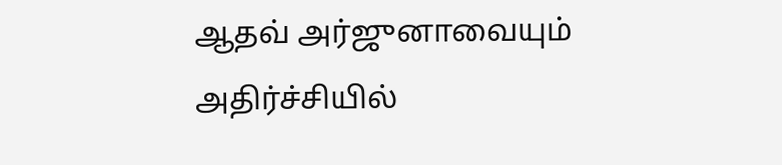ஆதவ் அர்ஜுனாவையும் அதிர்ச்சியில்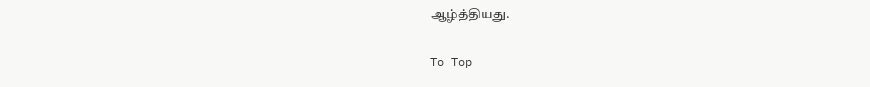ஆழ்த்தியது.

To Top